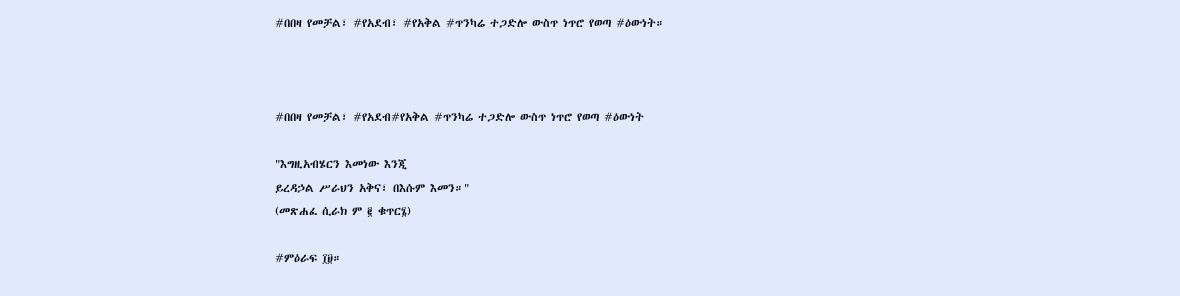#በበዛ የመቻል፣ #የአደብ፣ #የአቅል #ጥንካሬ ተጋድሎ ውስጥ ነጥሮ የወጣ #ዕውነት።



#በበዛ የመቻል፣ #የአደብ#የአቅል #ጥንካሬ ተጋድሎ ውስጥ ነጥሮ የወጣ #ዕውነት

"እግዚአብሄርን እመነው እንጂ
ይረዳኃል ሥራህን አቅና፣ በእሱም እመን።"
(መጽሐፈ ሲራክ ም ፪ ቁጥር፮)

#ምዕራፍ ፲፱።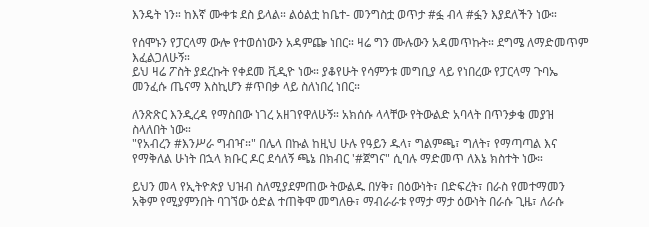እንዴት ነን። ከእኛ ሙቀቱ ደስ ይላል። ልዕልቷ ከቤተ- መንግስቷ ወጥታ #ፏ ብላ #ፏን እያደለችን ነው።

የሰሞኑን የፓርላማ ውሎ የተወሰነውን አዳምጬ ነበር። ዛሬ ግን ሙሉውን አዳመጥኩት። ደግሜ ለማድመጥም እፈልጋለሁኝ።
ይህ ዛሬ ፖስት ያደረኩት የቀደመ ቪዲዮ ነው። ያቆየሁት የሳምንቱ መግቢያ ላይ የነበረው የፓርላማ ጉባኤ መንፈሱ ጤናማ እስኪሆን #ጥበቃ ላይ ስለነበረ ነበር።

ለንጽጽር እንዲረዳ የማስበው ነገረ አዘገየዋለሁኝ። አክሰሱ ላላቸው የትውልድ አባላት በጥንቃቄ መያዝ ስላለበት ነው።
"የአብረን #እንሥራ ግብዣ።" በሌላ በኩል ከዚህ ሁሉ የዓይን ዱላ፣ ግልምጫ፣ ግለት፣ የማጣጣል እና የማቅለል ሁነት በኋላ ክቡር ዶር ደሳለኝ ጫኔ በክብር '#ጀግና" ሲባሉ ማድመጥ ለእኔ ክስተት ነው።

ይህን መላ የኢትዮጵያ ህዝብ ስለሚያደምጠው ትውልዱ በሃቅ፣ በዕውነት፣ በድፍረት፣ በራስ የመተማመን አቅም የሚያምንበት ባገኘው ዕድል ተጠቅሞ መግለፁ፣ ማብራራቱ የማታ ማታ ዕውነት በራሱ ጊዜ፣ ለራሱ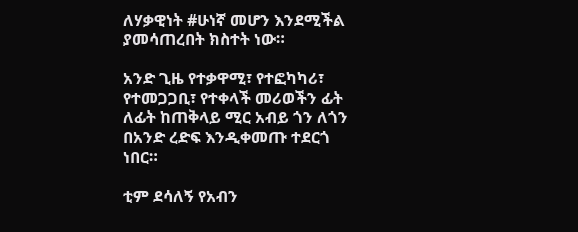ለሃቃዊነት #ሁነኛ መሆን እንደሚችል ያመሳጠረበት ክስተት ነው።

አንድ ጊዜ የተቃዋሚ፣ የተፎካካሪ፣ የተመጋጋቢ፣ የተቀላች መሪወችን ፊት ለፊት ከጠቅላይ ሚር አብይ ጎን ለጎን በአንድ ረድፍ እንዲቀመጡ ተደርጎ ነበር።

ቲም ደሳለኝ የአብን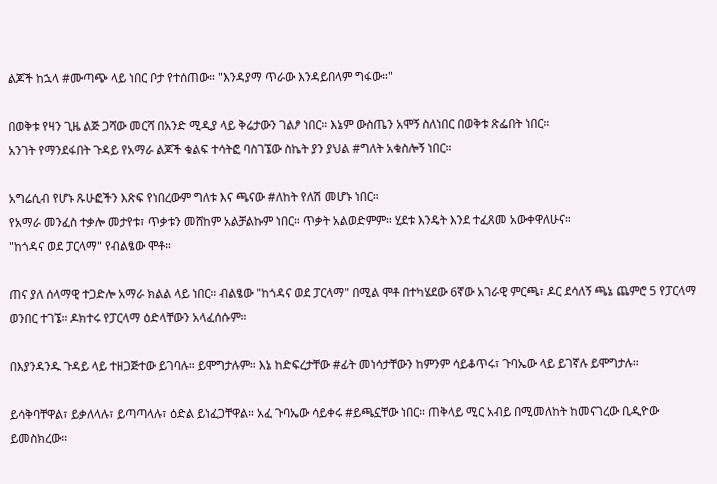ልጆች ከኋላ #ሙጣጭ ላይ ነበር ቦታ የተሰጠው። "እንዳያማ ጥራው እንዳይበላም ግፋው።"

በወቅቱ የዛን ጊዜ ልጅ ጋሻው መርሻ በአንድ ሚዲያ ላይ ቅሬታውን ገልፆ ነበር። እኔም ውስጤን አሞኝ ስለነበር በወቅቱ ጽፌበት ነበር።
አንገት የማንደፋበት ጉዳይ የአማራ ልጆች ቁልፍ ተሳትፎ ባስገኜው ስኬት ያን ያህል #ግለት አቁስሎኝ ነበር።

አግሬሲብ የሆኑ ጹሁፎችን እጽፍ የነበረውም ግለቱ እና ጫናው #ለከት የለሽ መሆኑ ነበር።
የአማራ መንፈስ ተቃሎ መታየቱ፣ ጥቃቱን መሸከም አልቻልኩም ነበር። ጥቃት አልወድምም። ሂደቱ እንዴት እንደ ተፈጸመ አውቀዋለሁና።
"ከጎዳና ወደ ፓርላማ" የብልፄው ሞቶ።

ጠና ያለ ሰላማዊ ተጋድሎ አማራ ክልል ላይ ነበር። ብልፄው "ከጎዳና ወደ ፓርላማ" በሚል ሞቶ በተካሄደው 6ኛው አገራዊ ምርጫ፣ ዶር ደሳለኝ ጫኔ ጨምሮ 5 የፓርላማ ወንበር ተገኜ። ዶክተሩ የፓርላማ ዕድላቸውን አላፈሰሱም።

በእያንዳንዱ ጉዳይ ላይ ተዘጋጅተው ይገባሉ። ይሞግታሉም። እኔ ከድፍረታቸው #ፊት መነሳታቸውን ከምንም ሳይቆጥሩ፣ ጉባኤው ላይ ይገኛሉ ይሞግታሉ።

ይሳቅባቸዋል፣ ይቃለላሉ፣ ይጣጣላሉ፣ ዕድል ይነፈጋቸዋል። አፈ ጉባኤው ሳይቀሩ #ይጫኗቸው ነበር። ጠቅላይ ሚር አብይ በሚመለከት ከመናገረው ቢዲዮው ይመስክረው።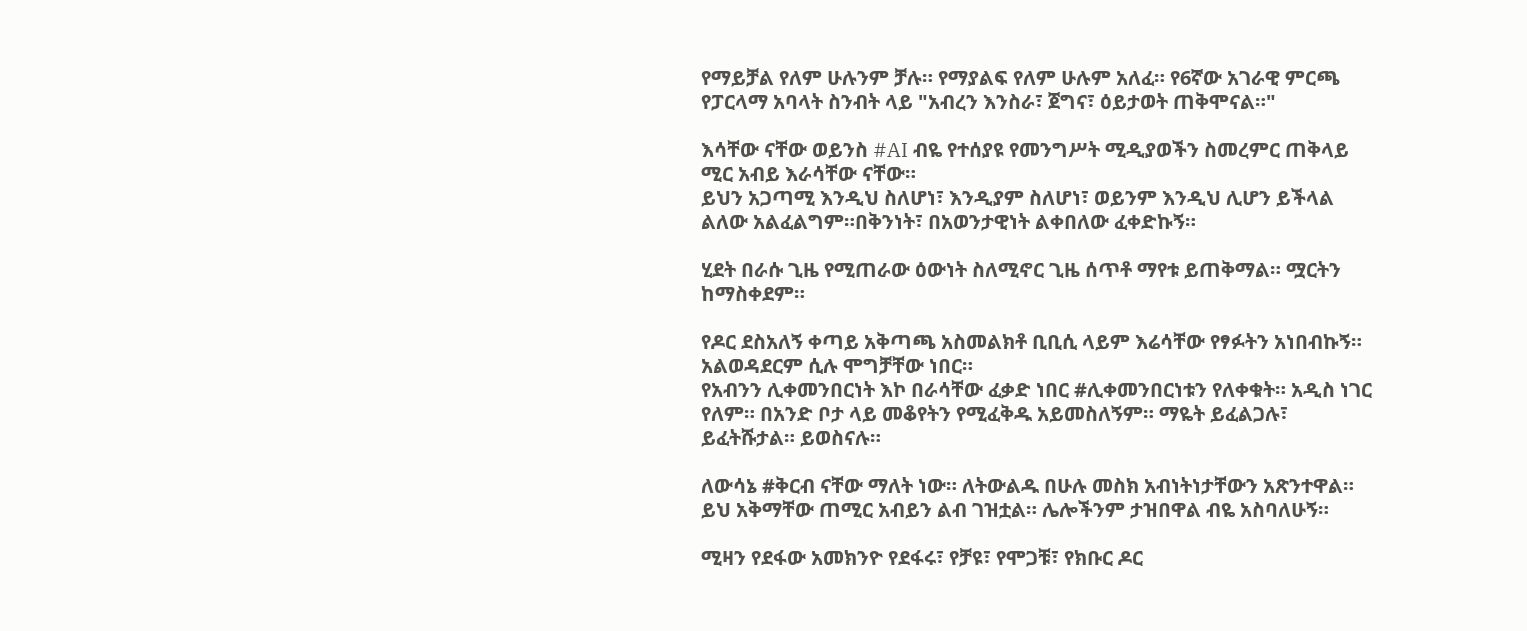የማይቻል የለም ሁሉንም ቻሉ። የማያልፍ የለም ሁሉም አለፈ። የ6ኛው አገራዊ ምርጫ የፓርላማ አባላት ስንብት ላይ "አብረን እንስራ፣ ጀግና፣ ዕይታወት ጠቅሞናል።"

እሳቸው ናቸው ወይንስ #AI ብዬ የተሰያዩ የመንግሥት ሚዲያወችን ስመረምር ጠቅላይ ሚር አብይ እራሳቸው ናቸው።
ይህን አጋጣሚ እንዲህ ስለሆነ፣ እንዲያም ስለሆነ፣ ወይንም እንዲህ ሊሆን ይችላል ልለው አልፈልግም።በቅንነት፣ በአወንታዊነት ልቀበለው ፈቀድኩኝ።

ሂደት በራሱ ጊዜ የሚጠራው ዕውነት ስለሚኖር ጊዜ ሰጥቶ ማየቱ ይጠቅማል። ሟርትን ከማስቀደም።

የዶር ደስአለኝ ቀጣይ አቅጣጫ አስመልክቶ ቢቢሲ ላይም እሬሳቸው የፃፉትን አነበብኩኝ። አልወዳደርም ሲሉ ሞግቻቸው ነበር።
የአብንን ሊቀመንበርነት እኮ በራሳቸው ፈቃድ ነበር #ሊቀመንበርነቱን የለቀቁት። አዲስ ነገር የለም። በአንድ ቦታ ላይ መቆየትን የሚፈቅዱ አይመስለኝም። ማዬት ይፈልጋሉ፣ ይፈትሹታል። ይወስናሉ።

ለውሳኔ #ቅርብ ናቸው ማለት ነው። ለትውልዱ በሁሉ መስክ አብነትነታቸውን አጽንተዋል።
ይህ አቅማቸው ጠሚር አብይን ልብ ገዝቷል። ሌሎችንም ታዝበዋል ብዬ አስባለሁኝ።

ሚዛን የደፋው አመክንዮ የደፋሩ፣ የቻዩ፣ የሞጋቹ፣ የክቡር ዶር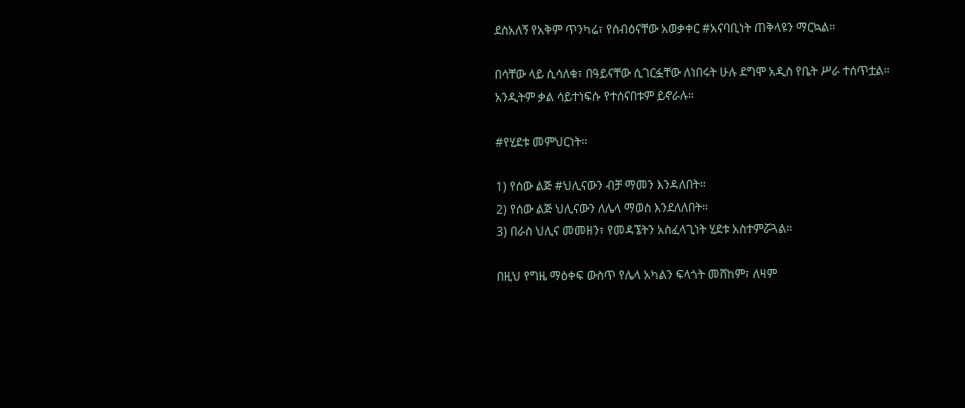ደስአለኝ የአቅም ጥንካሬ፣ የሰብዕናቸው አወቃቀር #አናባቢነት ጠቅላዩን ማርኳል።

በሳቸው ላይ ሲሳለቁ፣ በዓይናቸው ሲገርፏቸው ለነበሩት ሁሉ ደግሞ አዲስ የቤት ሥራ ተሰጥቷል። አንዲትም ቃል ሳይተነፍሱ የተሰናበቱም ይኖራሉ።

#የሂደቱ መምህርነት።

1) የሰው ልጅ #ህሊናውን ብቻ ማመን እንዳለበት።
2) የሰው ልጅ ህሊናውን ለሌላ ማወስ እንደለለበት።
3) በራስ ህሊና መመዘን፣ የመዳኜትን አስፈላጊነት ሂደቱ አስተምሯጓል።

በዚህ የግዜ ማዕቀፍ ውስጥ የሌላ አካልን ፍላጎት መሸከም፣ ለዛም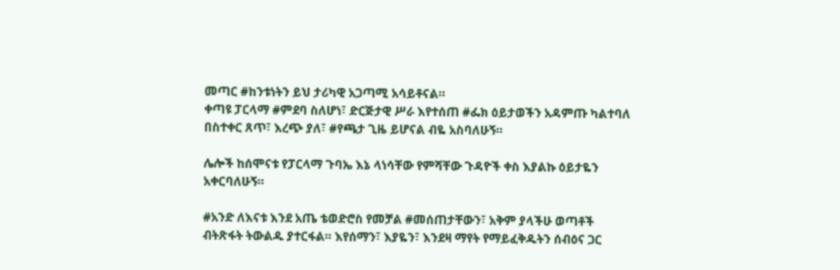መጣር #ከንቱነትን ይህ ታሪካዊ አጋጣሚ አሳይቶናል።
ቀጣዩ ፓርላማ #ምደባ ስለሆነ፣ ድርጅታዊ ሥራ እየተሰጠ #ፌክ ዕይታወችን አዳምጡ ካልተባለ በስተቀር ጸጥ፣ እረጭ ያለ፣ #የጫታ ጊዜ ይሆናል ብዬ አስባለሁኝ።

ሌሎች ከሰሞናቱ የፓርላማ ጉባኤ እኔ ላነሳቸው የምሻቸው ጉዳዮች ቀስ እያልኩ ዕይታዬን አቀርባለሁኝ።

#አንድ ለእናቱ እንደ አጤ ቴወድሮስ የመቻል #መሰጠታቸውን፣ አቅም ያላችሁ ወጣቶች ብትጽፋት ትውልዱ ያተርፋል። እየሰማን፣ እያዬን፣ እንደዛ ማየት የማይፈቅዱትን ሰብዕና ጋር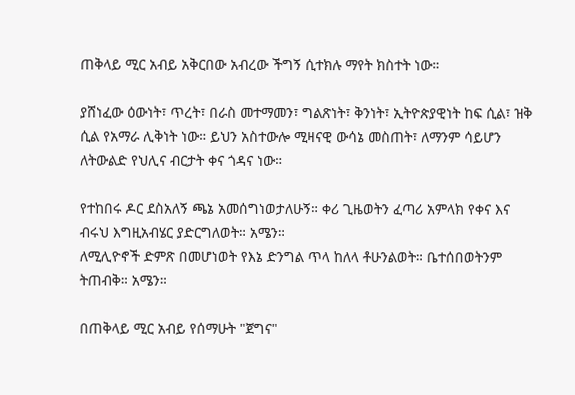ጠቅላይ ሚር አብይ አቅርበው አብረው ችግኝ ሲተክሉ ማየት ክስተት ነው።

ያሸነፈው ዕውነት፣ ጥረት፣ በራስ መተማመን፣ ግልጽነት፣ ቅንነት፣ ኢትዮጵያዊነት ከፍ ሲል፣ ዝቅ ሲል የአማራ ሊቅነት ነው። ይህን አስተውሎ ሚዛናዊ ውሳኔ መስጠት፣ ለማንም ሳይሆን ለትውልድ የህሊና ብርታት ቀና ጎዳና ነው።

የተከበሩ ዶር ደስአለኝ ጫኔ አመሰግነወታለሁኝ። ቀሪ ጊዜወትን ፈጣሪ አምላክ የቀና እና ብሩህ እግዚአብሄር ያድርግለወት። አሜን።
ለሚሊዮኖች ድምጽ በመሆነወት የእኔ ድንግል ጥላ ከለላ ቶሁንልወት። ቤተሰበወትንም ትጠብቅ። አሜን።

በጠቅላይ ሚር አብይ የሰማሁት "ጀግና"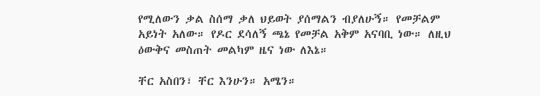የሚለውን ቃል ስሰማ ቃለ ህይወት ያሰማልን ብያለሁኝ። የመቻልም አይነት አለው። የዶር ደሳለኝ ጫኔ የመቻል አቅም አናባቢ ነው። ለዚህ ዕውቅና መስጠት መልካም ዜና ነው ለእኔ።

ቸር አስበን፣ ቸር እንሁን። አሜን።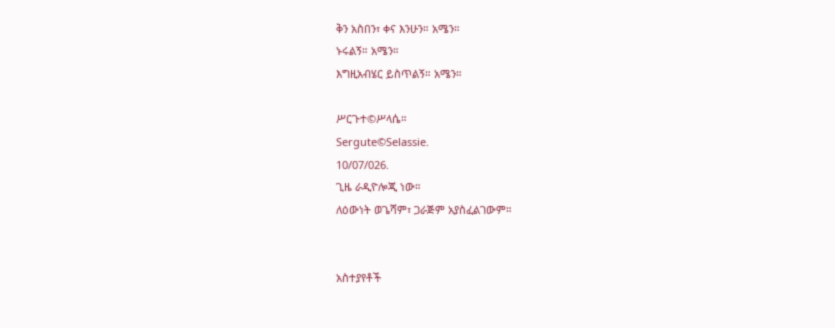ቅን አስበን፣ ቀና እንሁን። አሜን።
ኑሩልኝ። አሜን።
እግዚአብሄር ይስጥልኝ። አሜን።

ሥርጉተ©ሥላሴ።
Sergute©Selassie.
10/07/026.
ጊዜ ራዲዮሎጂ ነው።
ለዕውነት ወጌሻም፣ ጋራጅም አያስፈልገውም።


አስተያየቶች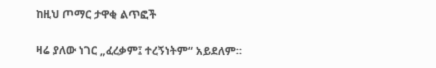ከዚህ ጦማር ታዋቂ ልጥፎች

ዛሬ ያለው ነገር „ፈረቃም፤ ተረኝነትም“ አይደለም።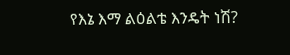የእኔ እማ ልዕልቴ እንዴት ነሽ?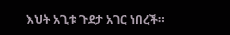እህት አጊቱ ጉደታ አገር ነበረች።